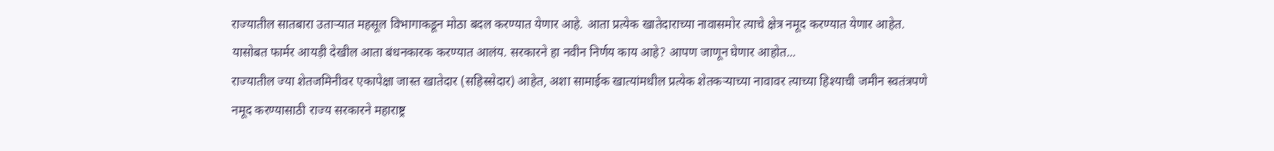राज्यातील सातबारा उताऱ्यात महसूल विभागाकडून मोठा बदल करण्यात येणार आहे. आता प्रत्येक खातेदाराच्या नावासमोर त्याचे क्षेत्र नमूद करण्यात येणार आहेत. यासोबत फार्मर आयड़ी देखील आता बंधनकारक करण्यात आलंय. सरकारने हा नवीन निर्णय काय आहे? आपण जाणून घेणार आहोत...
राज्यातील ज्या शेतजमिनीवर एकापेक्षा जास्त खातेदार (सहिस्सेदार) आहेत, अशा सामाईक खात्यांमधील प्रत्येक शेतकऱ्याच्या नावावर त्याच्या हिश्याची जमीन स्वतंत्रपणे नमूद करण्यासाठी राज्य सरकारने महाराष्ट्र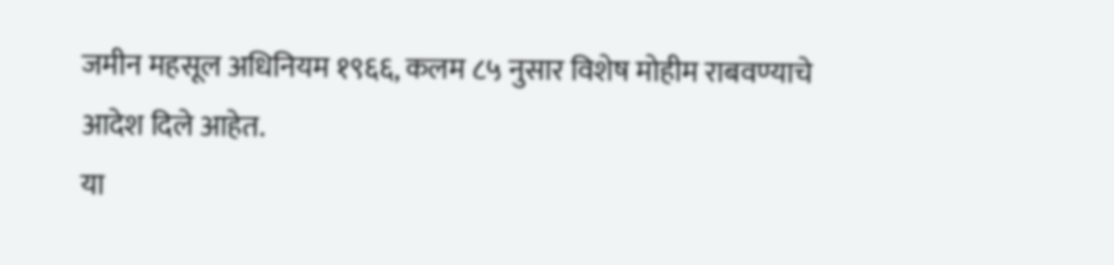जमीन महसूल अधिनियम १९६६, कलम ८५ नुसार विशेष मोहीम राबवण्याचे आदेश दिले आहेत.
या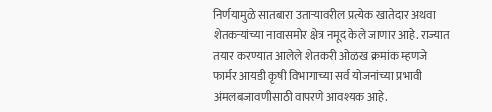निर्णयामुळे सातबारा उताऱ्यावरील प्रत्येक खातेदार अथवा शेतकऱ्यांच्या नावासमोर क्षेत्र नमूद केले जाणार आहे. राज्यात तयार करण्यात आलेले शेतकरी ओळख क्रमांक म्हणजे फार्मर आयडी कृषी विभागाच्या सर्व योजनांच्या प्रभावी अंमलबजावणीसाठी वापरणे आवश्यक आहे.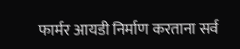फार्मर आयडी निर्माण करताना सर्व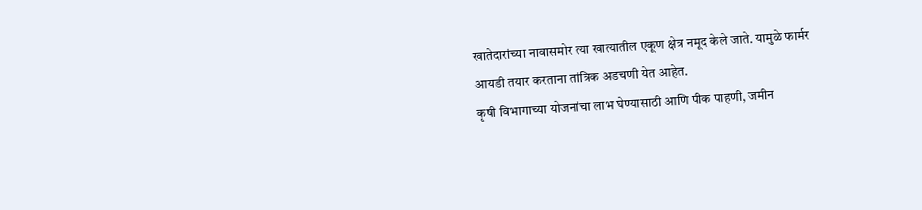खातेदारांच्या नावासमोर त्या खात्यातील एकूण क्षेत्र नमूद केले जाते. यामुळे फार्मर आयडी तयार करताना तांत्रिक अडचणी येत आहेत.
कृषी विभागाच्या योजनांचा लाभ घेण्यासाठी आणि पीक पाहणी, जमीन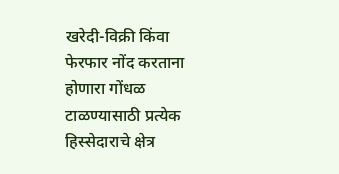खरेदी-विक्री किंवा फेरफार नोंद करताना होणारा गोंधळ टाळण्यासाठी प्रत्येक हिस्सेदाराचे क्षेत्र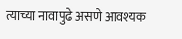त्याच्या नावापुढे असणे आवश्यक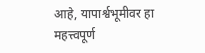आहे, यापार्श्वभूमीवर हा महत्त्वपूर्ण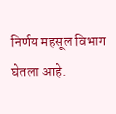निर्णय महसूल विभाग घेतला आहे.